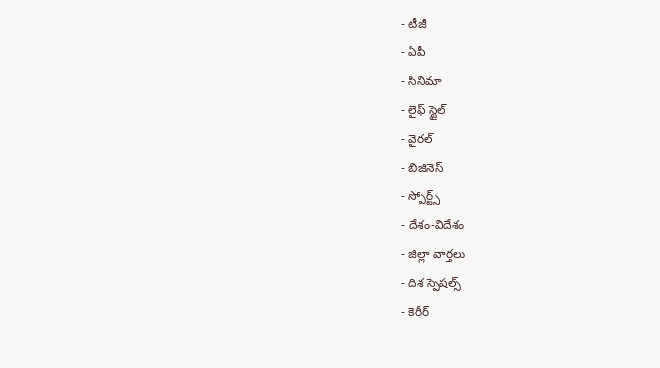- టీజీ
- ఏపీ
- సినిమా
- లైఫ్ స్టైల్
- వైరల్
- బిజినెస్
- స్పోర్ట్స్
- దేశం-విదేశం
- జిల్లా వార్తలు
- దిశ స్పెషల్స్
- కెరీర్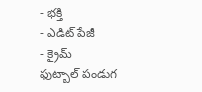- భక్తి
- ఎడిట్ పేజీ
- క్రైమ్
ఫుట్బాల్ పండుగ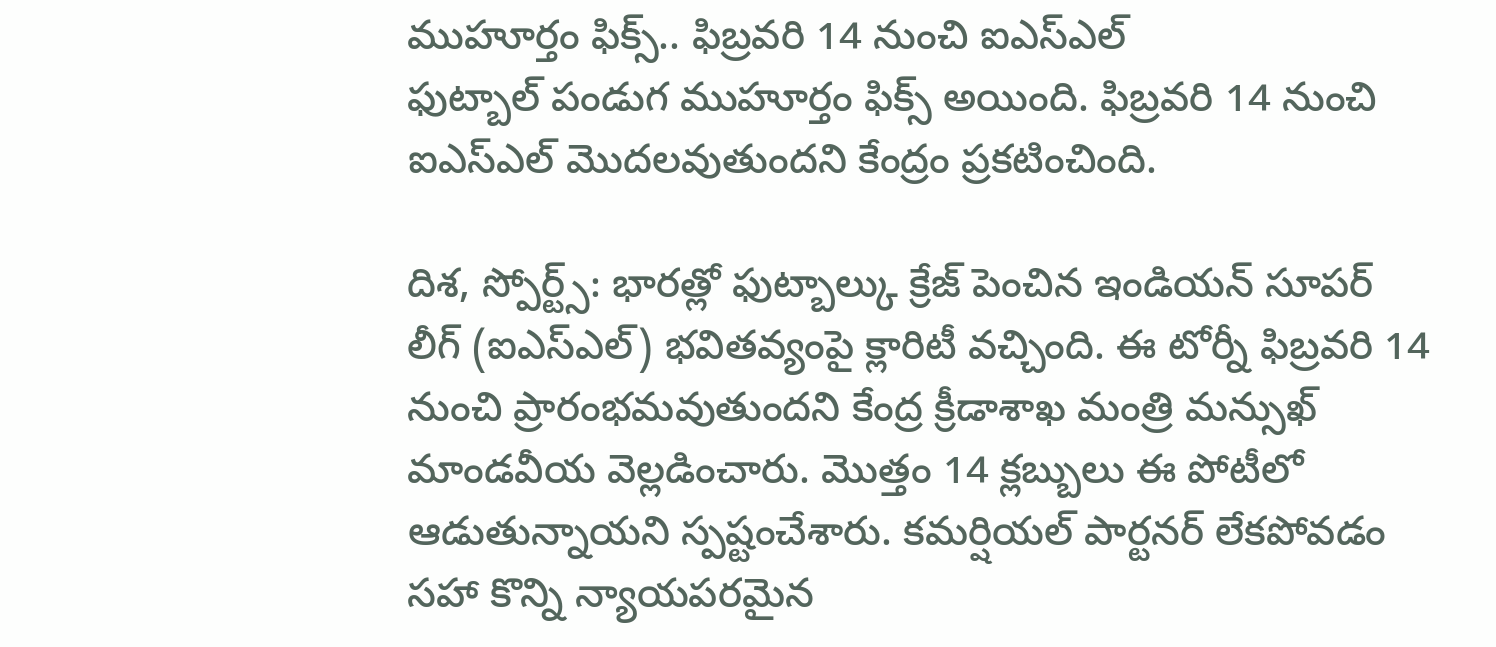ముహూర్తం ఫిక్స్.. ఫిబ్రవరి 14 నుంచి ఐఎస్ఎల్
ఫుట్బాల్ పండుగ ముహూర్తం ఫిక్స్ అయింది. ఫిబ్రవరి 14 నుంచి ఐఎస్ఎల్ మొదలవుతుందని కేంద్రం ప్రకటించింది.

దిశ, స్పోర్ట్స్: భారత్లో ఫుట్బాల్కు క్రేజ్ పెంచిన ఇండియన్ సూపర్ లీగ్ (ఐఎస్ఎల్) భవితవ్యంపై క్లారిటీ వచ్చింది. ఈ టోర్నీ ఫిబ్రవరి 14 నుంచి ప్రారంభమవుతుందని కేంద్ర క్రీడాశాఖ మంత్రి మన్సుఖ్ మాండవీయ వెల్లడించారు. మొత్తం 14 క్లబ్బులు ఈ పోటీలో ఆడుతున్నాయని స్పష్టంచేశారు. కమర్షియల్ పార్టనర్ లేకపోవడం సహా కొన్ని న్యాయపరమైన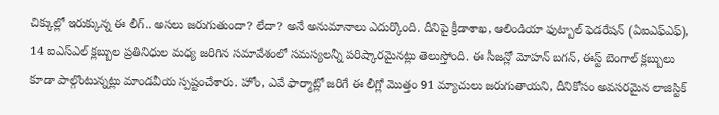చిక్కుల్లో ఇరుక్కున్న ఈ లీగ్.. అసలు జరుగుతుందా? లేదా? అనే అనుమానాలు ఎదుర్కొంది. దీనిపై క్రీడాశాఖ, ఆలిండియా ఫుట్బాల్ ఫెడరేషన్ (ఏఐఎఫ్ఎఫ్), 14 ఐఎస్ఎల్ క్లబ్బుల ప్రతినిధుల మధ్య జరిగిన సమావేశంలో సమస్యలన్నీ పరిష్కారమైనట్లు తెలుస్తోంది. ఈ సీజన్లో మోహన్ బగన్, ఈస్ట్ బెంగాల్ క్లబ్బులు కూడా పాల్గొంటున్నట్లు మాండవీయ స్పష్టంచేశారు. హోం, ఎవే ఫార్మాట్లో జరిగే ఈ లీగ్లో మొత్తం 91 మ్యాచులు జరుగుతాయని, దీనికోసం అవసరమైన లాజిస్టిక్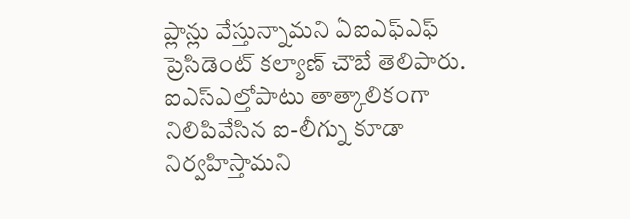ప్లాన్లు వేస్తున్నామని ఏఐఎఫ్ఎఫ్ ప్రెసిడెంట్ కల్యాణ్ చౌబే తెలిపారు. ఐఎస్ఎల్తోపాటు తాత్కాలికంగా నిలిపివేసిన ఐ-లీగ్ను కూడా నిర్వహిస్తామని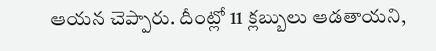ఆయన చెప్పారు. దీంట్లో 11 క్లబ్బులు ఆడతాయని,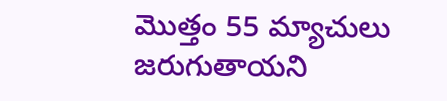మొత్తం 55 మ్యాచులు జరుగుతాయని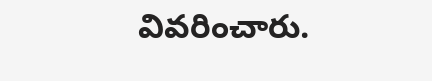వివరించారు.